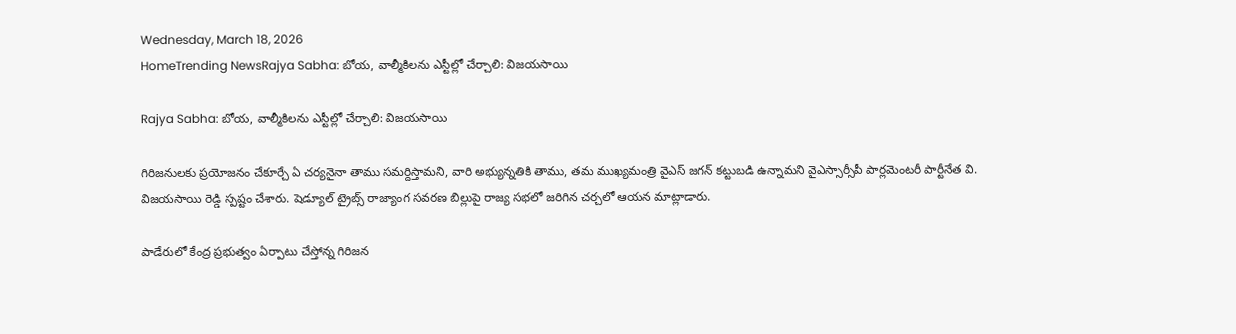Wednesday, March 18, 2026
HomeTrending NewsRajya Sabha: బోయ, వాల్మీకిలను ఎస్టీల్లో చేర్చాలి: విజయసాయి

Rajya Sabha: బోయ, వాల్మీకిలను ఎస్టీల్లో చేర్చాలి: విజయసాయి

గిరిజనులకు ప్రయోజనం చేకూర్చే ఏ చర్యనైనా తాము సమర్దిస్తామని, వారి అభ్యున్నతికి తాము, తమ ముఖ్యమంత్రి వైఎస్ జగన్ కట్టుబడి ఉన్నామని వైఎస్సార్సీపీ పార్లమెంటరీ పార్టీనేత వి. విజయసాయి రెడ్డి స్పష్టం చేశారు. షెడ్యూల్ ట్రైబ్స్ రాజ్యాంగ సవరణ బిల్లుపై రాజ్య సభలో జరిగిన చర్చలో ఆయన మాట్లాడారు.

పాడేరులో కేంద్ర ప్రభుత్వం ఏర్పాటు చేస్తోన్న గిరిజన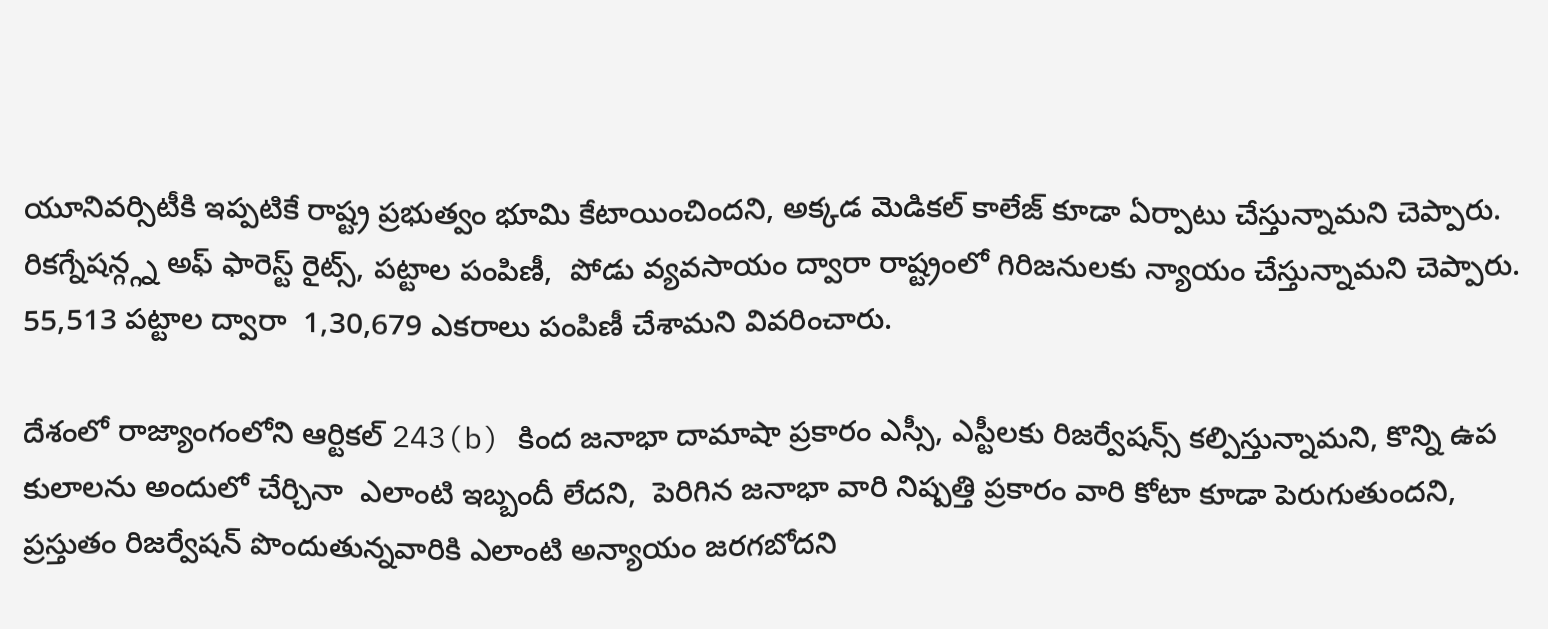యూనివర్సిటీకి ఇప్పటికే రాష్ట్ర ప్రభుత్వం భూమి కేటాయించిందని, అక్కడ మెడికల్ కాలేజ్ కూడా ఏర్పాటు చేస్తున్నామని చెప్పారు. రికగ్నేషన్గ్గ్న అఫ్ ఫారెస్ట్ రైట్స్, పట్టాల పంపిణీ,  పోడు వ్యవసాయం ద్వారా రాష్ట్రంలో గిరిజనులకు న్యాయం చేస్తున్నామని చెప్పారు. 55,513 పట్టాల ద్వారా  1,30,679 ఎకరాలు పంపిణీ చేశామని వివరించారు.

దేశంలో రాజ్యాంగంలోని ఆర్టికల్ 243(b) కింద జనాభా దామాషా ప్రకారం ఎస్సీ, ఎస్టీలకు రిజర్వేషన్స్ కల్పిస్తున్నామని, కొన్ని ఉప కులాలను అందులో చేర్చినా  ఎలాంటి ఇబ్బందీ లేదని,  పెరిగిన జనాభా వారి నిష్పత్తి ప్రకారం వారి కోటా కూడా పెరుగుతుందని, ప్రస్తుతం రిజర్వేషన్ పొందుతున్నవారికి ఎలాంటి అన్యాయం జరగబోదని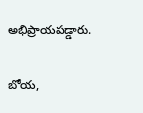అభిప్రాయపడ్డారు.

బోయ,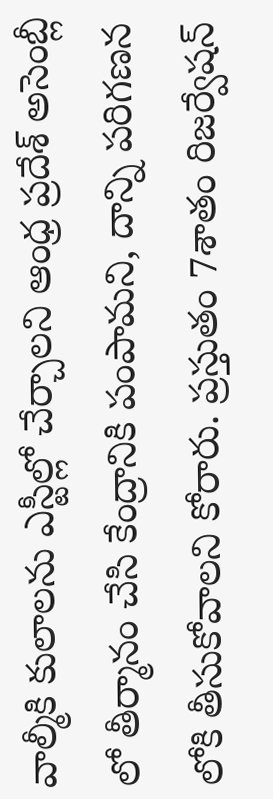వాల్మీకి కులాలను ఎస్టీల్లో చేర్చాలని ఆంధ్ర ప్రదేశ్ అసెంబ్లీ లో తీర్మానం చేసి కేంద్రానికి పంపామని, దాన్ని పరిగణన లోకి తీసుకోవాలని కోరారు. ప్రస్తుతం 7శాతం రిజర్వేషన్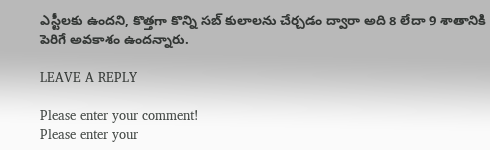ఎస్టీలకు ఉందని, కొత్తగా కొన్ని సబ్ కులాలను చేర్చడం ద్వారా అది 8 లేదా 9 శాతానికి పెరిగే అవకాశం ఉందన్నారు.

LEAVE A REPLY

Please enter your comment!
Please enter your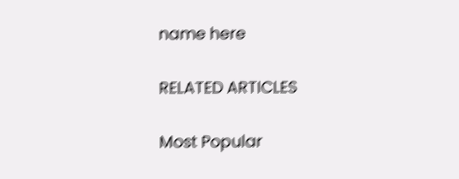name here

RELATED ARTICLES

Most Popular